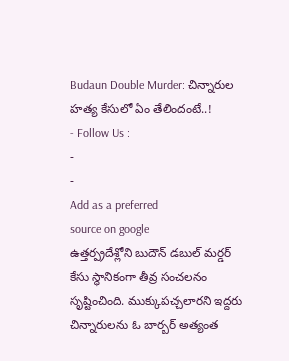Budaun Double Murder: చిన్నారుల హత్య కేసులో ఏం తేలిందంటే..!
- Follow Us :
-
-
Add as a preferred
source on google
ఉత్తర్ప్రదేశ్లోని బుదౌన్ డబుల్ మర్డర్ కేసు స్థానికంగా తీవ్ర సంచలనం సృష్టించింది. ముక్కుపచ్చలారని ఇద్దరు చిన్నారులను ఓ బార్బర్ అత్యంత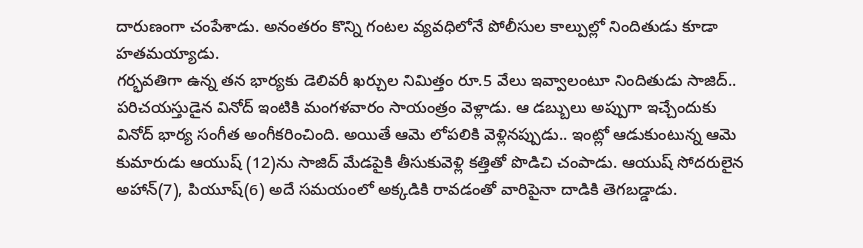దారుణంగా చంపేశాడు. అనంతరం కొన్ని గంటల వ్యవధిలోనే పోలీసుల కాల్పుల్లో నిందితుడు కూడా హతమయ్యాడు.
గర్భవతిగా ఉన్న తన భార్యకు డెలివరీ ఖర్చుల నిమిత్తం రూ.5 వేలు ఇవ్వాలంటూ నిందితుడు సాజిద్.. పరిచయస్తుడైన వినోద్ ఇంటికి మంగళవారం సాయంత్రం వెళ్లాడు. ఆ డబ్బులు అప్పుగా ఇచ్చేందుకు వినోద్ భార్య సంగీత అంగీకరించింది. అయితే ఆమె లోపలికి వెళ్లినప్పుడు.. ఇంట్లో ఆడుకుంటున్న ఆమె కుమారుడు ఆయుష్ (12)ను సాజిద్ మేడపైకి తీసుకువెళ్లి కత్తితో పొడిచి చంపాడు. ఆయుష్ సోదరులైన అహాన్(7), పియూష్(6) అదే సమయంలో అక్కడికి రావడంతో వారిపైనా దాడికి తెగబడ్డాడు.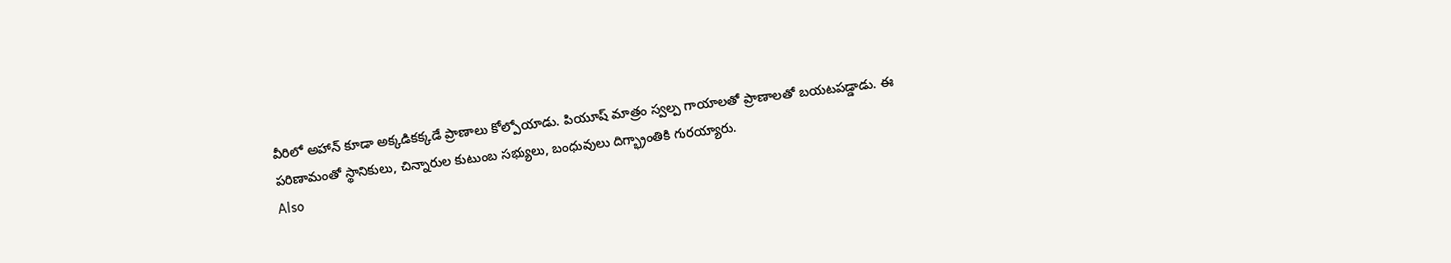వీరిలో అహాన్ కూడా అక్కడికక్కడే ప్రాణాలు కోల్పోయాడు. పియూష్ మాత్రం స్వల్ప గాయాలతో ప్రాణాలతో బయటపడ్డాడు. ఈ పరిణామంతో స్థానికులు, చిన్నారుల కుటుంబ సభ్యులు, బంధువులు దిగ్భ్రాంతికి గురయ్యారు.
Also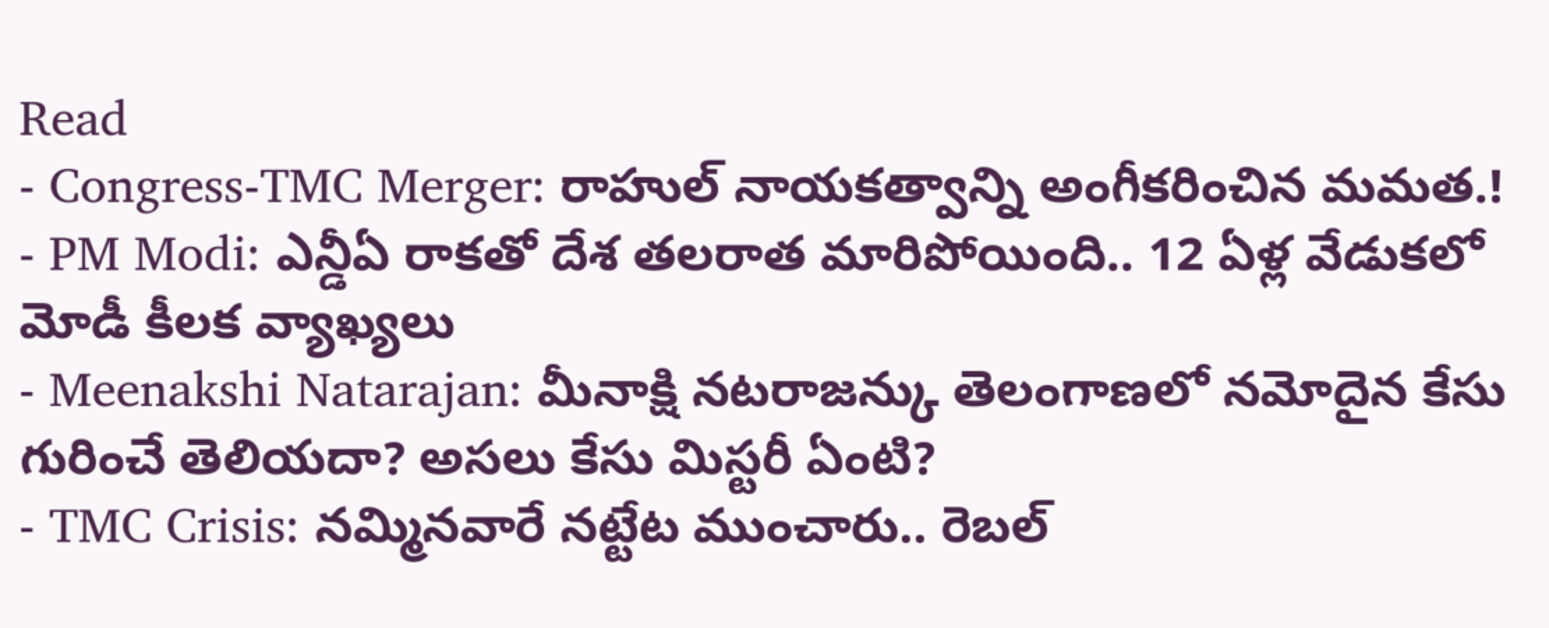Read
- Congress-TMC Merger: రాహుల్ నాయకత్వాన్ని అంగీకరించిన మమత.!
- PM Modi: ఎన్డీఏ రాకతో దేశ తలరాత మారిపోయింది.. 12 ఏళ్ల వేడుకలో మోడీ కీలక వ్యాఖ్యలు
- Meenakshi Natarajan: మీనాక్షి నటరాజన్కు తెలంగాణలో నమోదైన కేసు గురించే తెలియదా? అసలు కేసు మిస్టరీ ఏంటి?
- TMC Crisis: నమ్మినవారే నట్టేట ముంచారు.. రెబల్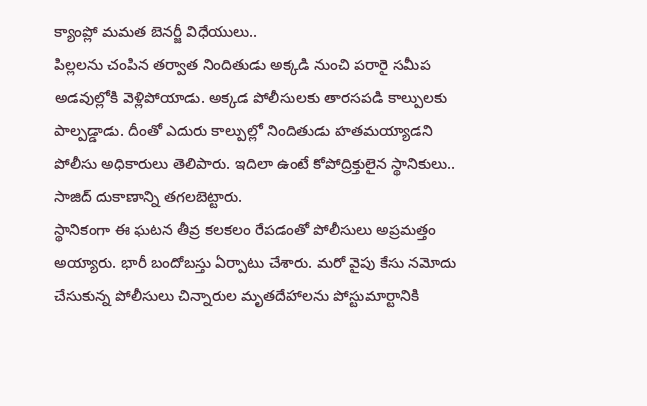క్యాంప్లో మమత బెనర్జీ విధేయులు..
పిల్లలను చంపిన తర్వాత నిందితుడు అక్కడి నుంచి పరారై సమీప అడవుల్లోకి వెళ్లిపోయాడు. అక్కడ పోలీసులకు తారసపడి కాల్పులకు పాల్పడ్డాడు. దీంతో ఎదురు కాల్పుల్లో నిందితుడు హతమయ్యాడని పోలీసు అధికారులు తెలిపారు. ఇదిలా ఉంటే కోపోద్రిక్తులైన స్థానికులు.. సాజిద్ దుకాణాన్ని తగలబెట్టారు.
స్థానికంగా ఈ ఘటన తీవ్ర కలకలం రేపడంతో పోలీసులు అప్రమత్తం అయ్యారు. భారీ బందోబస్తు ఏర్పాటు చేశారు. మరో వైపు కేసు నమోదు చేసుకున్న పోలీసులు చిన్నారుల మృతదేహాలను పోస్టుమార్టానికి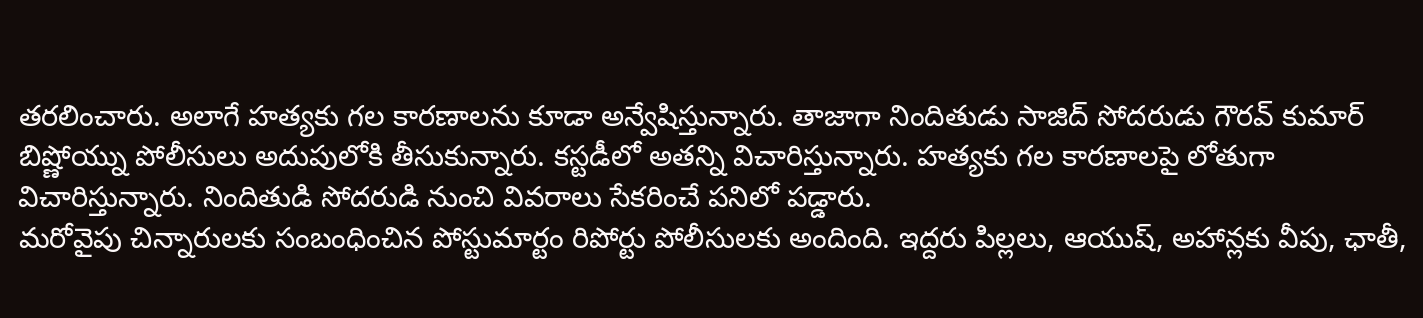తరలించారు. అలాగే హత్యకు గల కారణాలను కూడా అన్వేషిస్తున్నారు. తాజాగా నిందితుడు సాజిద్ సోదరుడు గౌరవ్ కుమార్ బిష్ణోయ్ను పోలీసులు అదుపులోకి తీసుకున్నారు. కస్టడీలో అతన్ని విచారిస్తున్నారు. హత్యకు గల కారణాలపై లోతుగా విచారిస్తున్నారు. నిందితుడి సోదరుడి నుంచి వివరాలు సేకరించే పనిలో పడ్డారు.
మరోవైపు చిన్నారులకు సంబంధించిన పోస్టుమార్టం రిపోర్టు పోలీసులకు అందింది. ఇద్దరు పిల్లలు, ఆయుష్, అహాన్లకు వీపు, ఛాతీ,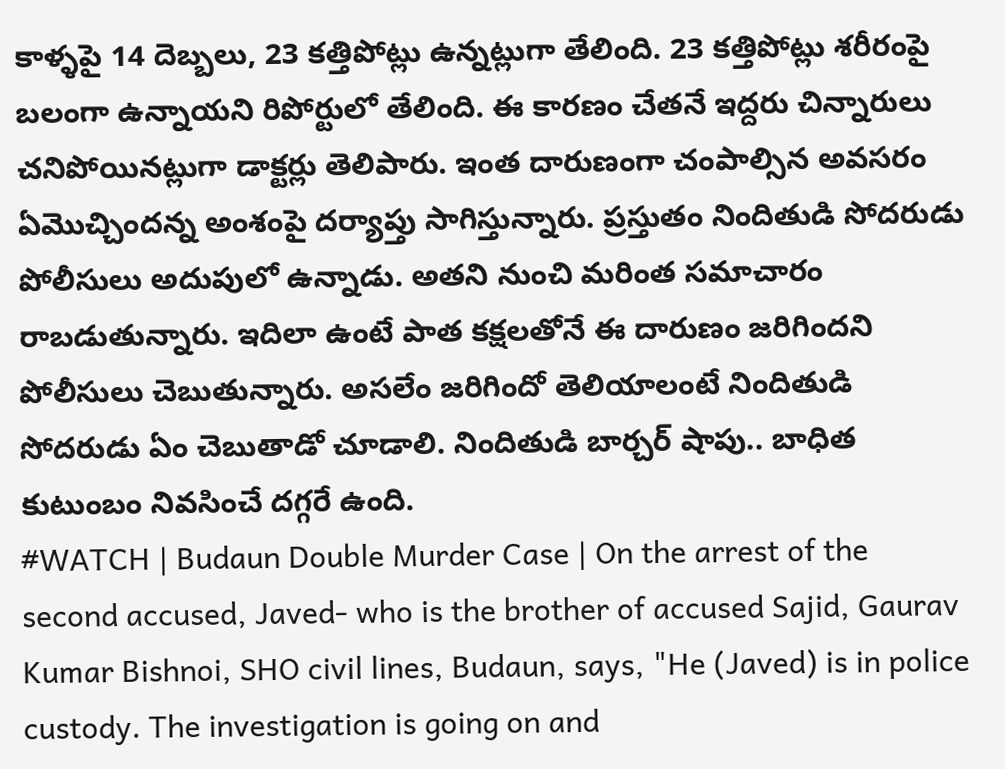కాళ్ళపై 14 దెబ్బలు, 23 కత్తిపోట్లు ఉన్నట్లుగా తేలింది. 23 కత్తిపోట్లు శరీరంపై బలంగా ఉన్నాయని రిపోర్టులో తేలింది. ఈ కారణం చేతనే ఇద్దరు చిన్నారులు చనిపోయినట్లుగా డాక్టర్లు తెలిపారు. ఇంత దారుణంగా చంపాల్సిన అవసరం ఏమొచ్చిందన్న అంశంపై దర్యాప్తు సాగిస్తున్నారు. ప్రస్తుతం నిందితుడి సోదరుడు పోలీసులు అదుపులో ఉన్నాడు. అతని నుంచి మరింత సమాచారం రాబడుతున్నారు. ఇదిలా ఉంటే పాత కక్షలతోనే ఈ దారుణం జరిగిందని పోలీసులు చెబుతున్నారు. అసలేం జరిగిందో తెలియాలంటే నిందితుడి సోదరుడు ఏం చెబుతాడో చూడాలి. నిందితుడి బార్చర్ షాపు.. బాధిత కుటుంబం నివసించే దగ్గరే ఉంది.
#WATCH | Budaun Double Murder Case | On the arrest of the second accused, Javed- who is the brother of accused Sajid, Gaurav Kumar Bishnoi, SHO civil lines, Budaun, says, "He (Javed) is in police custody. The investigation is going on and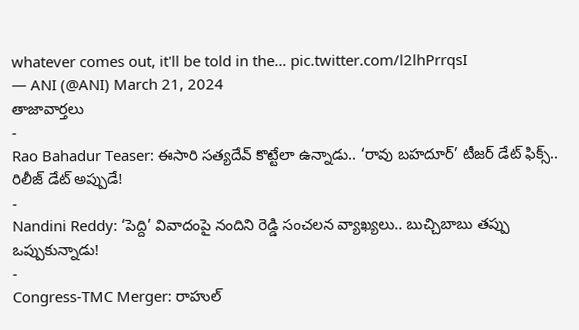whatever comes out, it'll be told in the… pic.twitter.com/l2lhPrrqsI
— ANI (@ANI) March 21, 2024
తాజావార్తలు
-
Rao Bahadur Teaser: ఈసారి సత్యదేవ్ కొట్టేలా ఉన్నాడు.. ‘రావు బహదూర్’ టీజర్ డేట్ ఫిక్స్.. రిలీజ్ డేట్ అప్పుడే!
-
Nandini Reddy: ‘పెద్ది’ వివాదంపై నందిని రెడ్డి సంచలన వ్యాఖ్యలు.. బుచ్చిబాబు తప్పు ఒప్పుకున్నాడు!
-
Congress-TMC Merger: రాహుల్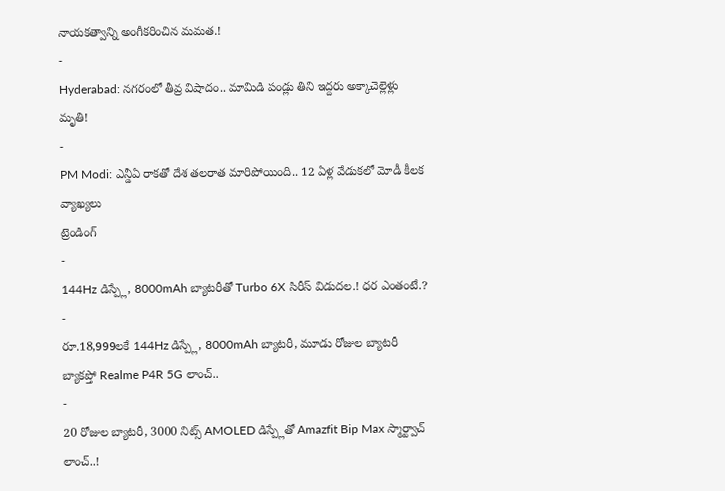నాయకత్వాన్ని అంగీకరించిన మమత.!
-
Hyderabad: నగరంలో తీవ్ర విషాదం.. మామిడి పండ్లు తిని ఇద్దరు అక్కాచెల్లెళ్లు మృతి!
-
PM Modi: ఎన్డీఏ రాకతో దేశ తలరాత మారిపోయింది.. 12 ఏళ్ల వేడుకలో మోడీ కీలక వ్యాఖ్యలు
ట్రెండింగ్
-
144Hz డిస్ప్లే, 8000mAh బ్యాటరీతో Turbo 6X సిరీస్ విడుదల.! ధర ఎంతంటే.?
-
రూ.18,999లకే 144Hz డిస్ప్లే, 8000mAh బ్యాటరీ, మూడు రోజుల బ్యాటరీ బ్యాకప్తో Realme P4R 5G లాంచ్..
-
20 రోజుల బ్యాటరీ, 3000 నిట్స్ AMOLED డిస్ప్లేతో Amazfit Bip Max స్మార్ట్వాచ్ లాంచ్..!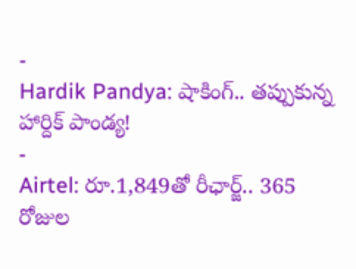-
Hardik Pandya: షాకింగ్.. తప్పుకున్న హార్దిక్ పాండ్య!
-
Airtel: రూ.1,849తో రీఛార్జ్.. 365 రోజుల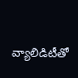వ్యాలిడిటీతో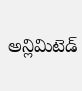అన్లిమిటెడ్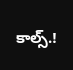కాల్స్.!